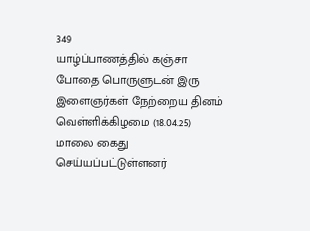349
யாழ்ப்பாணத்தில் கஞ்சா போதை பொருளுடன் இரு இளைஞர்கள் நேற்றைய தினம் வெள்ளிக்கிழமை (18.04.25) மாலை கைது செய்யப்பட்டுள்ளனர்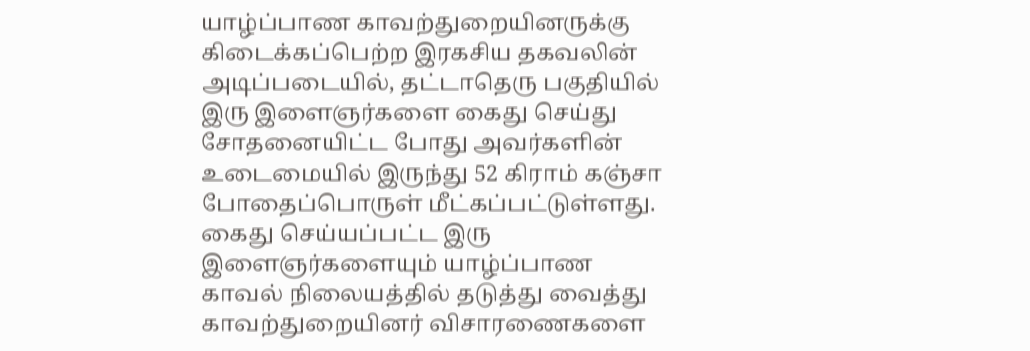யாழ்ப்பாண காவற்துறையினருக்கு கிடைக்கப்பெற்ற இரகசிய தகவலின் அடிப்படையில், தட்டாதெரு பகுதியில் இரு இளைஞர்களை கைது செய்து சோதனையிட்ட போது அவர்களின் உடைமையில் இருந்து 52 கிராம் கஞ்சா போதைப்பொருள் மீட்கப்பட்டுள்ளது.
கைது செய்யப்பட்ட இரு இளைஞர்களையும் யாழ்ப்பாண காவல் நிலையத்தில் தடுத்து வைத்து காவற்துறையினர் விசாரணைகளை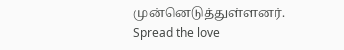முன்னெடுத்துள்ளனர்.
Spread the love